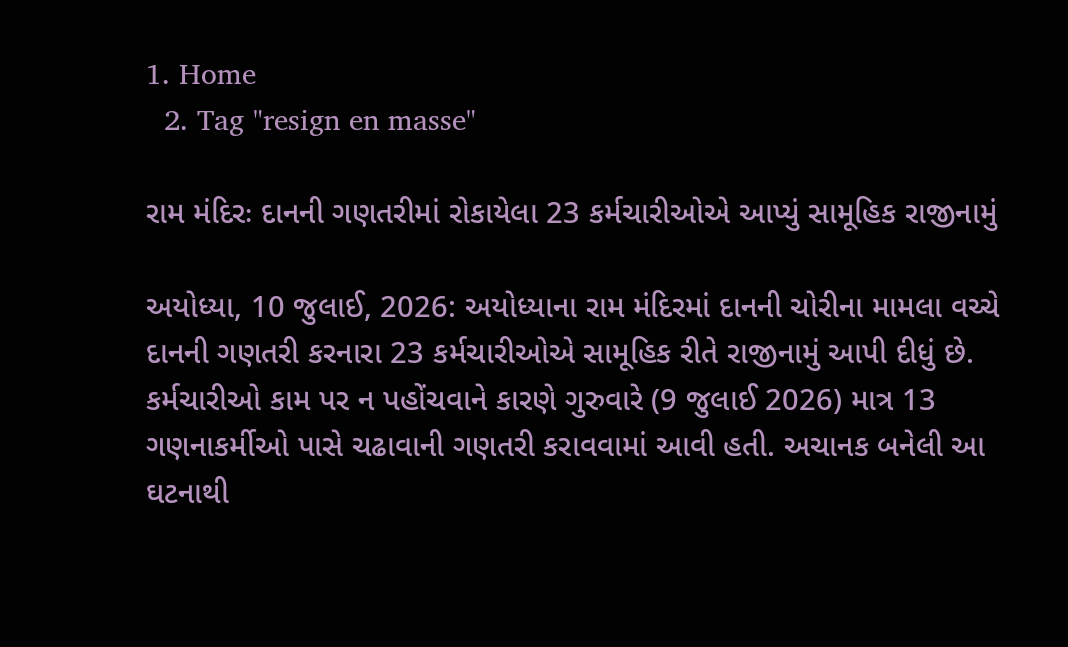1. Home
  2. Tag "resign en masse"

રામ મંદિરઃ દાનની ગણતરીમાં રોકાયેલા 23 કર્મચારીઓએ આપ્યું સામૂહિક રાજીનામું

અયોધ્યા, 10 જુલાઈ, 2026: અયોધ્યાના રામ મંદિરમાં દાનની ચોરીના મામલા વચ્ચે દાનની ગણતરી કરનારા 23 કર્મચારીઓએ સામૂહિક રીતે રાજીનામું આપી દીધું છે. કર્મચારીઓ કામ પર ન પહોંચવાને કારણે ગુરુવારે (9 જુલાઈ 2026) માત્ર 13 ગણનાકર્મીઓ પાસે ચઢાવાની ગણતરી કરાવવામાં આવી હતી. અચાનક બનેલી આ ઘટનાથી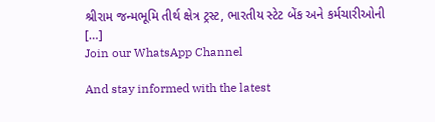શ્રીરામ જન્મભૂમિ તીર્થ ક્ષેત્ર ટ્રસ્ટ, ભારતીય સ્ટેટ બેંક અને કર્મચારીઓની […]
Join our WhatsApp Channel

And stay informed with the latest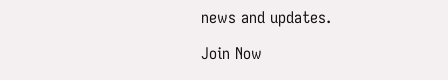news and updates.

Join Now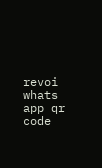revoi whats app qr code